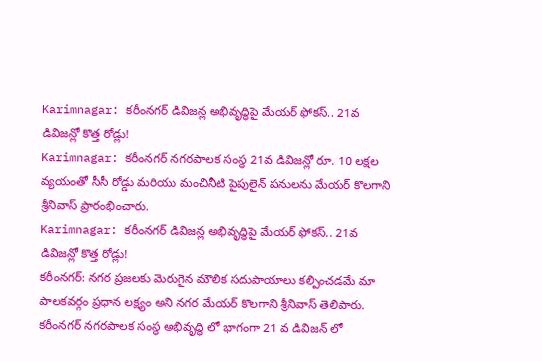Karimnagar: కరీంనగర్ డివిజన్ల అభివృద్ధిపై మేయర్ ఫోకస్.. 21వ డివిజన్లో కొత్త రోడ్లు!
Karimnagar: కరీంనగర్ నగరపాలక సంస్థ 21వ డివిజన్లో రూ. 10 లక్షల వ్యయంతో సీసీ రోడ్డు మరియు మంచినీటి పైపులైన్ పనులను మేయర్ కొలగాని శ్రీనివాస్ ప్రారంభించారు.
Karimnagar: కరీంనగర్ డివిజన్ల అభివృద్ధిపై మేయర్ ఫోకస్.. 21వ డివిజన్లో కొత్త రోడ్లు!
కరీంనగర్: నగర ప్రజలకు మెరుగైన మౌలిక సదుపాయాలు కల్పించడమే మా పాలకవర్గం ప్రధాన లక్ష్యం అని నగర మేయర్ కొలగాని శ్రీనివాస్ తెలిపారు. కరీంనగర్ నగరపాలక సంస్థ అభివృద్ధి లో భాగంగా 21 వ డివిజన్ లో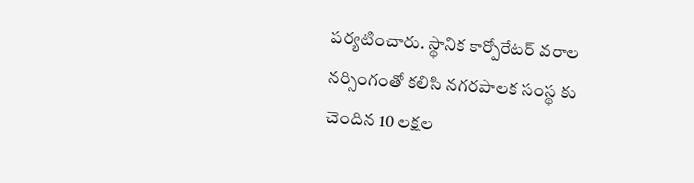పర్యటించారు. స్థానిక కార్పోరేటర్ వరాల నర్సింగంతో కలిసి నగరపాలక సంస్థ కు చెందిన 10 లక్షల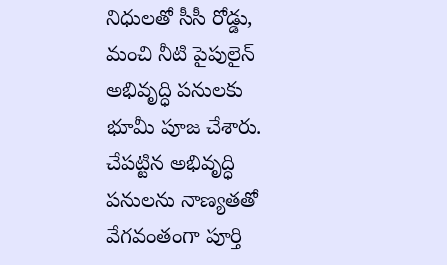నిధులతో సీసీ రోడ్డు, మంచి నీటి పైపులైన్ అభివృద్ధి పనులకు భూమీ పూజ చేశారు. చేపట్టిన అభివృద్ధి పనులను నాణ్యతతో వేగవంతంగా పూర్తి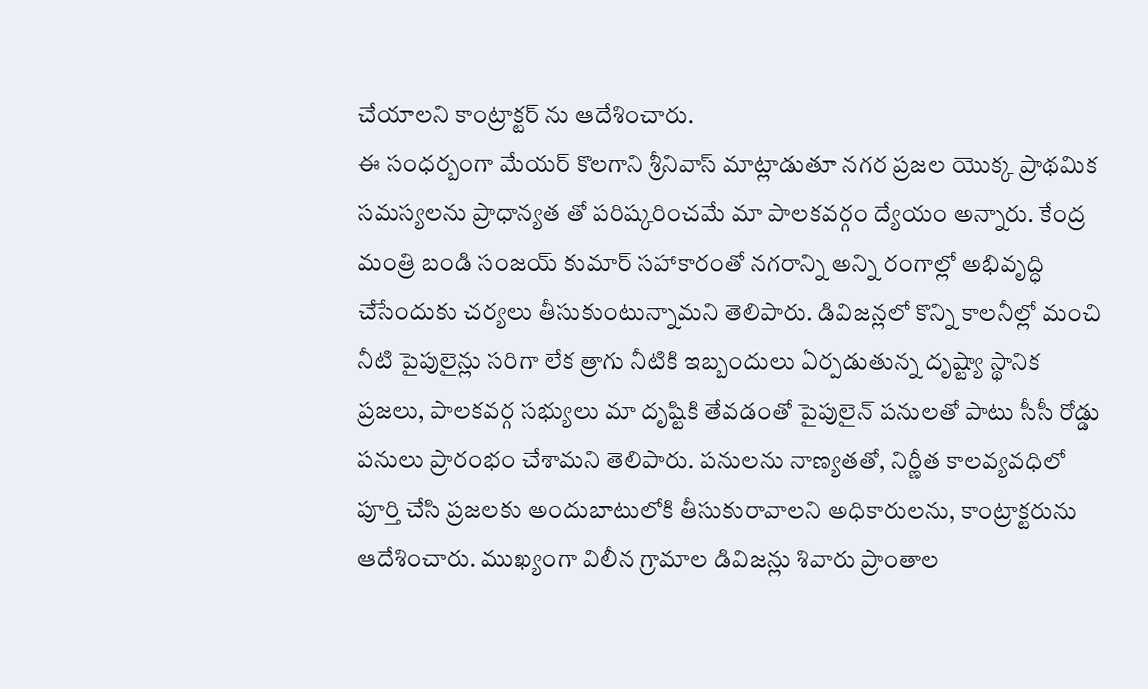చేయాలని కాంట్రాక్టర్ ను ఆదేశించారు.
ఈ సంధర్బంగా మేయర్ కొలగాని శ్రీనివాస్ మాట్లాడుతూ నగర ప్రజల యొక్క ప్రాథమిక సమస్యలను ప్రాధాన్యత తో పరిష్కరించమే మా పాలకవర్గం ద్యేయం అన్నారు. కేంద్ర మంత్రి బండి సంజయ్ కుమార్ సహాకారంతో నగరాన్ని అన్ని రంగాల్లో అభివృద్ధి చేసేందుకు చర్యలు తీసుకుంటున్నామని తెలిపారు. డివిజన్లలో కొన్ని కాలనీల్లో మంచి నీటి పైపులైన్లు సరిగా లేక త్రాగు నీటికి ఇబ్బందులు ఏర్పడుతున్న దృష్ట్యా స్థానిక ప్రజలు, పాలకవర్గ సభ్యులు మా దృష్టికి తేవడంతో పైపులైన్ పనులతో పాటు సీసీ రోడ్డు పనులు ప్రారంభం చేశామని తెలిపారు. పనులను నాణ్యతతో, నిర్ణీత కాలవ్యవధిలో పూర్తి చేసి ప్రజలకు అందుబాటులోకి తీసుకురావాలని అధికారులను, కాంట్రాక్టరును ఆదేశించారు. ముఖ్యంగా విలీన గ్రామాల డివిజన్లు శివారు ప్రాంతాల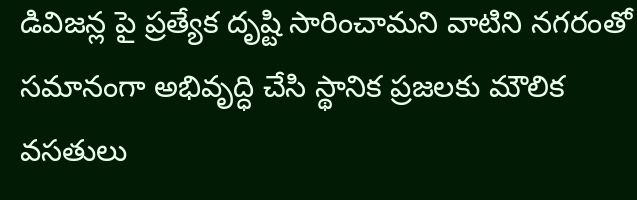డివిజన్ల పై ప్రత్యేక దృష్టి సారించామని వాటిని నగరంతో సమానంగా అభివృద్ధి చేసి స్థానిక ప్రజలకు మౌలిక వసతులు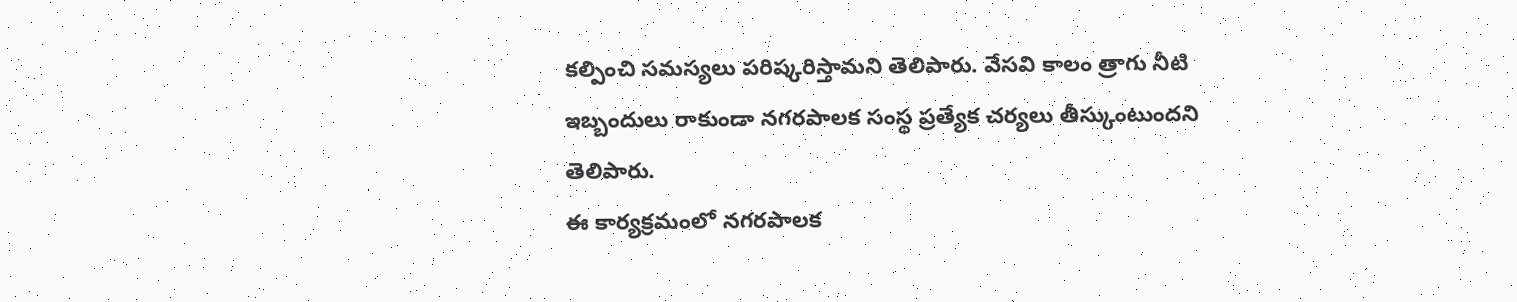కల్పించి సమస్యలు పరిష్కరిస్తామని తెలిపారు. వేసవి కాలం త్రాగు నీటి ఇబ్బందులు రాకుండా నగరపాలక సంస్థ ప్రత్యేక చర్యలు తీస్కుంటుందని తెలిపారు.
ఈ కార్యక్రమంలో నగరపాలక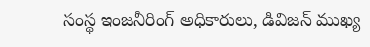సంస్థ ఇంజనీరింగ్ అధికారులు, డివిజన్ ముఖ్య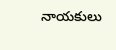నాయకులు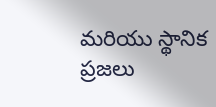మరియు స్థానిక ప్రజలు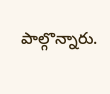పాల్గొన్నారు.